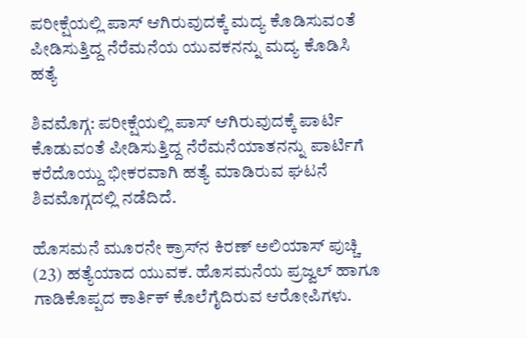ಪರೀಕ್ಷೆಯಲ್ಲಿ ಪಾಸ್ ಆಗಿರುವುದಕ್ಕೆ ಮದ್ಯ ಕೊಡಿಸುವಂತೆ ಪೀಡಿಸುತ್ತಿದ್ದ ನೆರೆಮನೆಯ ಯುವಕನನ್ನು ಮದ್ಯ ಕೊಡಿಸಿ ಹತ್ಯೆ

ಶಿವಮೊಗ್ಗ: ಪರೀಕ್ಷೆಯಲ್ಲಿ ಪಾಸ್ ಆಗಿರುವುದಕ್ಕೆ ಪಾರ್ಟಿ ಕೊಡುವಂತೆ ಪೀಡಿಸುತ್ತಿದ್ದ ನೆರೆಮನೆಯಾತನನ್ನು ಪಾರ್ಟಿಗೆ ಕರೆದೊಯ್ದು ಭೀಕರವಾಗಿ ಹತ್ಯೆ ಮಾಡಿರುವ ಘಟನೆ ಶಿವಮೊಗ್ಗದಲ್ಲಿ ನಡೆದಿದೆ.

ಹೊಸಮನೆ ಮೂರನೇ ಕ್ರಾಸ್‌ನ ಕಿರಣ್ ಅಲಿಯಾಸ್ ಪುಚ್ಚಿ (23) ಹತ್ಯೆಯಾದ ಯುವಕ. ಹೊಸಮನೆಯ ಪ್ರಜ್ವಲ್ ಹಾಗೂ ಗಾಡಿಕೊಪ್ಪದ ಕಾರ್ತಿಕ್ ಕೊಲೆಗೈದಿರುವ ಆರೋಪಿಗಳು.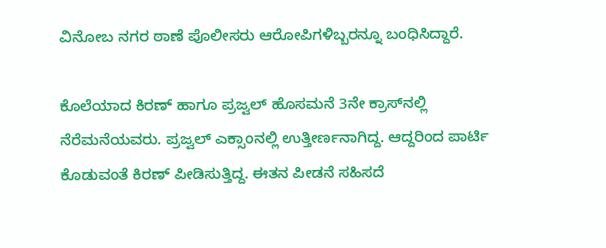ವಿನೋಬ ನಗರ ಠಾಣೆ ಪೊಲೀಸರು ಆರೋಪಿಗಳಿಬ್ಬರನ್ನೂ ಬಂಧಿಸಿದ್ದಾರೆ.

ಕೊಲೆಯಾದ ಕಿರಣ್ ಹಾಗೂ ಪ್ರಜ್ವಲ್ ಹೊಸಮನೆ 3ನೇ ಕ್ರಾಸ್‌ನಲ್ಲಿ ನೆರೆಮನೆಯವರು. ಪ್ರಜ್ವಲ್ ಎಕ್ಸಾಂನಲ್ಲಿ ಉತ್ತೀರ್ಣನಾಗಿದ್ದ. ಆದ್ದರಿಂದ ಪಾರ್ಟಿ ಕೊಡುವಂತೆ ಕಿರಣ್ ಪೀಡಿಸುತ್ತಿದ್ದ. ಈತನ ಪೀಡನೆ ಸಹಿಸದೆ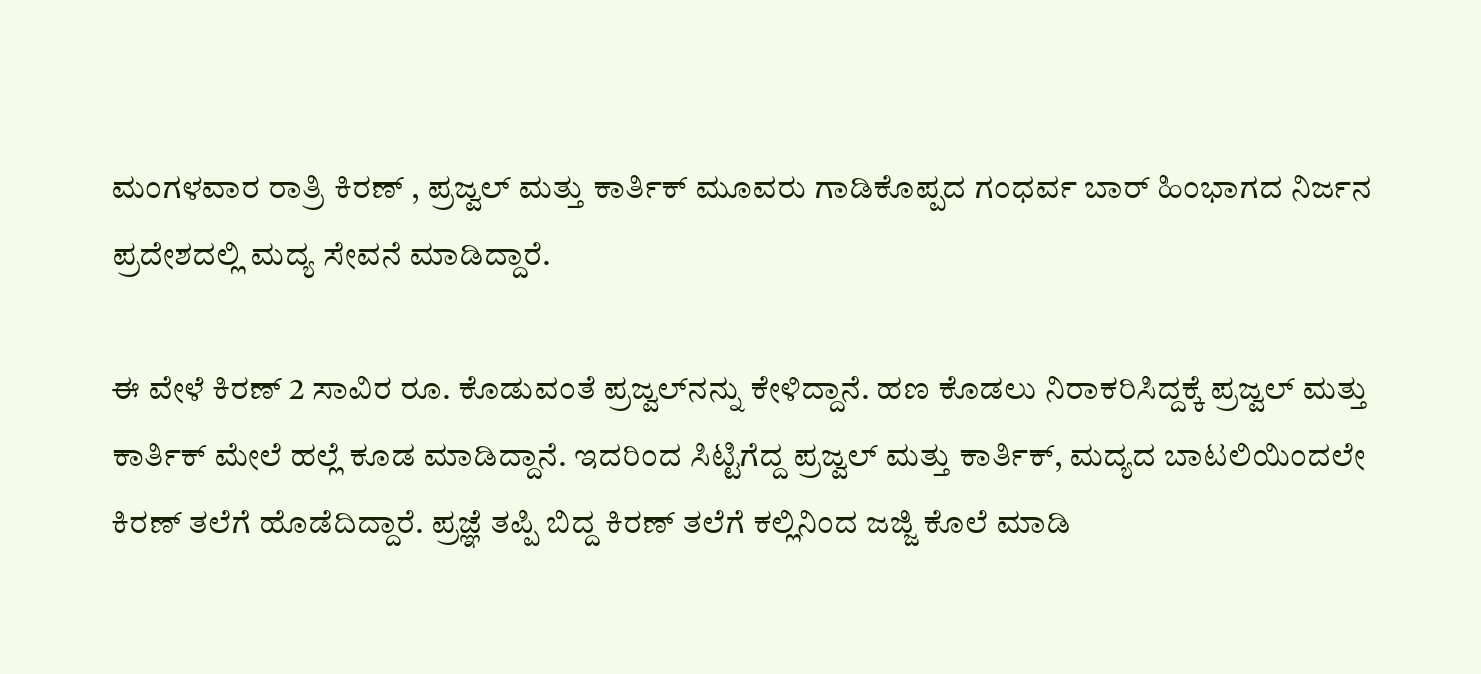ಮಂಗಳವಾರ ರಾತ್ರಿ ಕಿರಣ್ , ಪ್ರಜ್ವಲ್ ಮತ್ತು ಕಾರ್ತಿಕ್ ಮೂವರು ಗಾಡಿಕೊಪ್ಪದ ಗಂಧರ್ವ ಬಾರ್ ಹಿಂಭಾಗದ ನಿರ್ಜನ ಪ್ರದೇಶದಲ್ಲಿ ಮದ್ಯ ಸೇವನೆ ಮಾಡಿದ್ದಾರೆ.

ಈ ವೇಳೆ ಕಿರಣ್ 2 ಸಾವಿರ ರೂ. ಕೊಡುವಂತೆ ಪ್ರಜ್ವಲ್‌ನನ್ನು ಕೇಳಿದ್ದಾನೆ. ಹಣ ಕೊಡಲು ನಿರಾಕರಿಸಿದ್ದಕ್ಕೆ ಪ್ರಜ್ವಲ್ ಮತ್ತು ಕಾರ್ತಿಕ್ ಮೇಲೆ ಹಲ್ಲೆ ಕೂಡ ಮಾಡಿದ್ದಾನೆ. ಇದರಿಂದ ಸಿಟ್ಟಿಗೆದ್ದ ಪ್ರಜ್ವಲ್ ಮತ್ತು ಕಾರ್ತಿಕ್, ಮದ್ಯದ ಬಾಟಲಿಯಿಂದಲೇ ಕಿರಣ್‌ ತಲೆಗೆ ಹೊಡೆದಿದ್ದಾರೆ. ಪ್ರಜ್ಞೆ ತಪ್ಪಿ ಬಿದ್ದ ಕಿರಣ್ ತಲೆಗೆ ಕಲ್ಲಿನಿಂದ ಜಜ್ಜಿ ಕೊಲೆ ಮಾಡಿ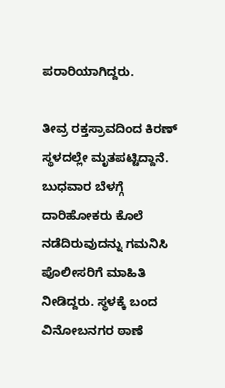ಪರಾರಿಯಾಗಿದ್ದರು.

ತೀವ್ರ ರಕ್ತಸ್ರಾವದಿಂದ ಕಿರಣ್ ಸ್ಥಳದಲ್ಲೇ ಮೃತಪಟ್ಟಿದ್ದಾನೆ. ಬುಧವಾರ ಬೆಳಗ್ಗೆ ದಾರಿಹೋಕರು ಕೊಲೆ ನಡೆದಿರುವುದನ್ನು ಗಮನಿಸಿ ಪೊಲೀಸರಿಗೆ ಮಾಹಿತಿ ನೀಡಿದ್ದರು. ಸ್ಥಳಕ್ಕೆ ಬಂದ ವಿನೋಬನಗರ ಠಾಣೆ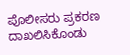ಪೊಲೀಸರು ಪ್ರಕರಣ ದಾಖಲಿಸಿಕೊಂಡು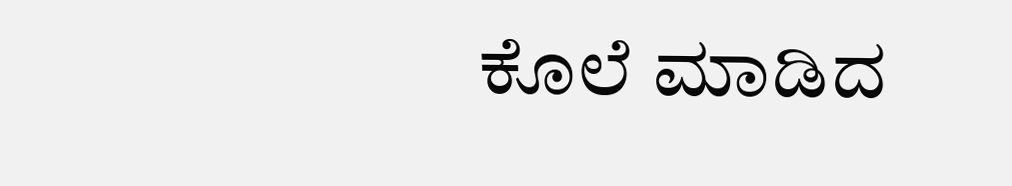ಕೊಲೆ ಮಾಡಿದ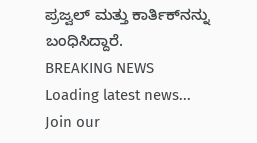ಪ್ರಜ್ವಲ್ ಮತ್ತು ಕಾರ್ತಿಕ್‌ನನ್ನು ಬಂಧಿಸಿದ್ದಾರೆ.
BREAKING NEWS
Loading latest news...
Join our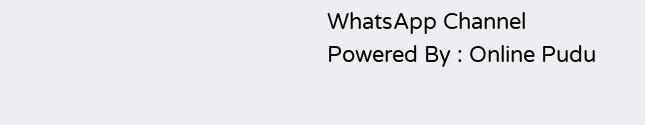WhatsApp Channel Powered By : Online Pudu